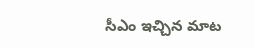సీఎం ఇచ్చిన మాట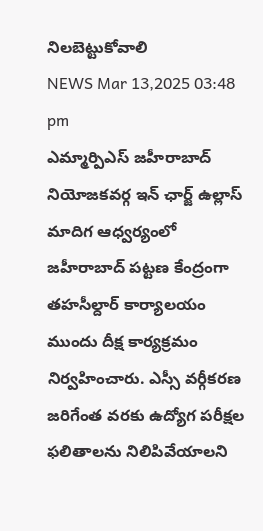నిలబెట్టుకోవాలి
NEWS Mar 13,2025 03:48 pm
ఎమ్మార్పిఎస్ జహీరాబాద్ నియోజకవర్గ ఇన్ ఛార్జ్ ఉల్లాస్ మాదిగ ఆధ్వర్యంలో జహీరాబాద్ పట్టణ కేంద్రంగా తహసీల్దార్ కార్యాలయం ముందు దీక్ష కార్యక్రమం నిర్వహించారు. ఎస్సీ వర్గీకరణ జరిగేంత వరకు ఉద్యోగ పరీక్షల ఫలితాలను నిలిపివేయాలని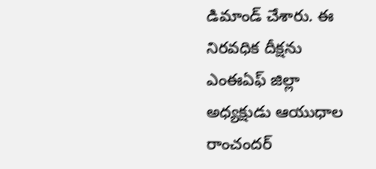డిమాండ్ చేశారు. ఈ నిరవధిక దీక్షను ఎంఈఏఫ్ జిల్లా అధ్యక్షుడు ఆయుధాల రాంచందర్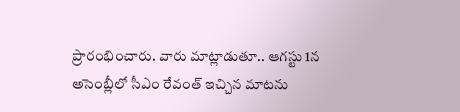ప్రారంభించారు. వారు మాట్లాడుతూ.. ఆగస్టు 1న అసెంబ్లీలో సీఎం రేవంత్ ఇచ్చిన మాటను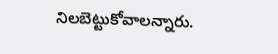నిలబెట్టుకోవాలన్నారు.